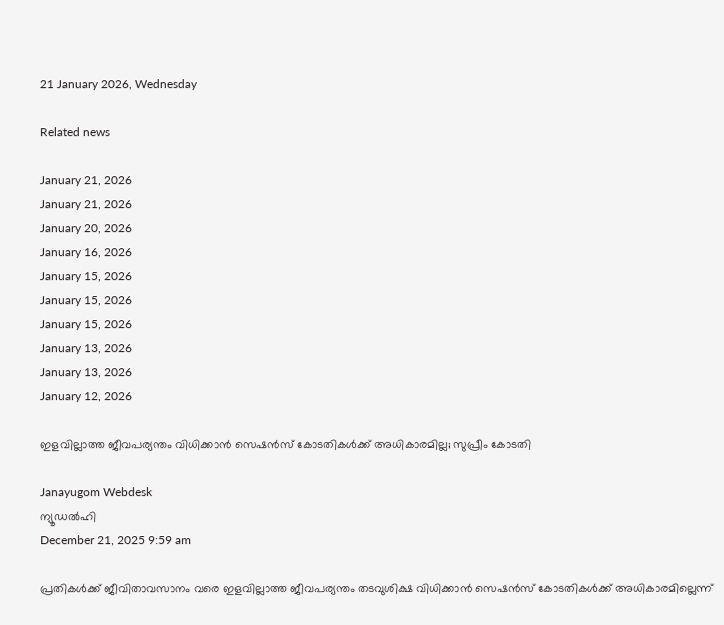21 January 2026, Wednesday

Related news

January 21, 2026
January 21, 2026
January 20, 2026
January 16, 2026
January 15, 2026
January 15, 2026
January 15, 2026
January 13, 2026
January 13, 2026
January 12, 2026

ഇളവില്ലാത്ത ജീവപര്യന്തം വിധിക്കാൻ സെഷൻസ് കോടതികൾക്ക് അധികാരമില്ല; സുപ്രീം കോടതി

Janayugom Webdesk
ന്യൂഡൽഹി
December 21, 2025 9:59 am

പ്രതികൾക്ക് ജീവിതാവസാനം വരെ ഇളവില്ലാത്ത ജീവപര്യന്തം തടവുശിക്ഷ വിധിക്കാൻ സെഷൻസ് കോടതികൾക്ക് അധികാരമില്ലെന്ന്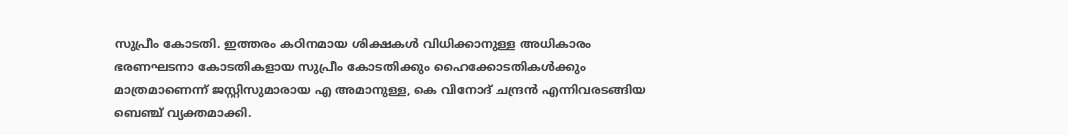സുപ്രീം കോടതി. ഇത്തരം കഠിനമായ ശിക്ഷകൾ വിധിക്കാനുള്ള അധികാരം ഭരണഘടനാ കോടതികളായ സുപ്രീം കോടതിക്കും ഹൈക്കോടതികൾക്കും മാത്രമാണെന്ന് ജസ്റ്റിസുമാരായ എ അമാനുള്ള, കെ വിനോദ് ചന്ദ്രൻ എന്നിവരടങ്ങിയ ബെഞ്ച് വ്യക്തമാക്കി.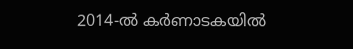2014‑ൽ കർണാടകയിൽ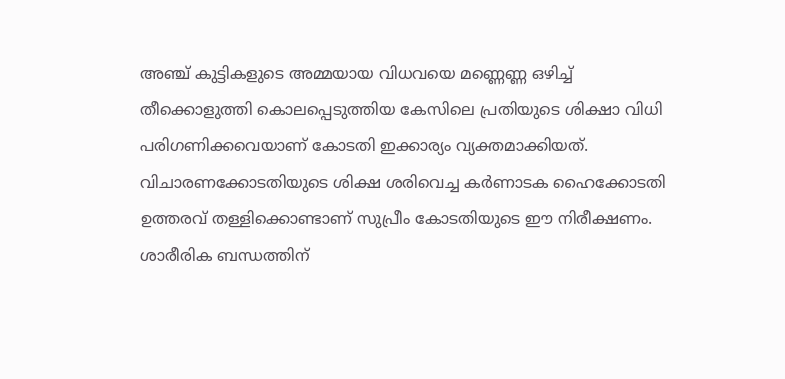അഞ്ച് കുട്ടികളുടെ അമ്മയായ വിധവയെ മണ്ണെണ്ണ ഒഴിച്ച് തീക്കൊളുത്തി കൊലപ്പെടുത്തിയ കേസിലെ പ്രതിയുടെ ശിക്ഷാ വിധി പരിഗണിക്കവെയാണ് കോടതി ഇക്കാര്യം വ്യക്തമാക്കിയത്. വിചാരണക്കോടതിയുടെ ശിക്ഷ ശരിവെച്ച കർണാടക ഹൈക്കോടതി ഉത്തരവ് തള്ളിക്കൊണ്ടാണ് സുപ്രീം കോടതിയുടെ ഈ നിരീക്ഷണം. ശാരീരിക ബന്ധത്തിന്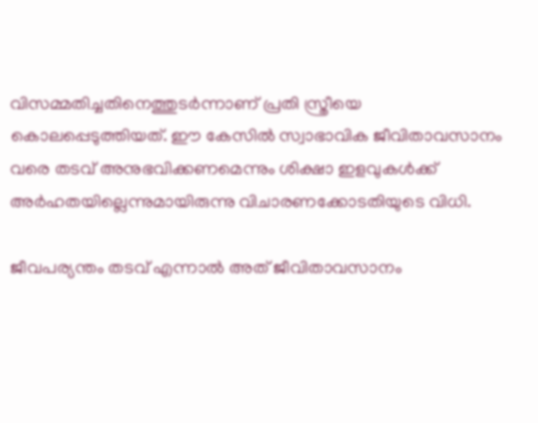വിസമ്മതിച്ചതിനെത്തുടർന്നാണ് പ്രതി സ്ത്രീയെ കൊലപ്പെടുത്തിയത്. ഈ കേസിൽ സ്വാഭാവിക ജീവിതാവസാനം വരെ തടവ് അനുഭവിക്കണമെന്നും ശിക്ഷാ ഇളവുകൾക്ക് അർഹതയില്ലെന്നുമായിരുന്നു വിചാരണക്കോടതിയുടെ വിധി.

ജീവപര്യന്തം തടവ് എന്നാൽ അത് ജീവിതാവസാനം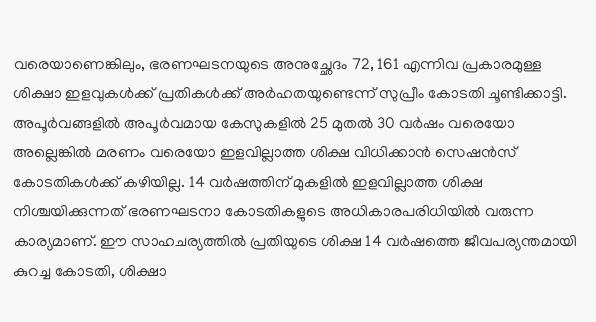വരെയാണെങ്കിലും, ഭരണഘടനയുടെ അനുച്ഛേദം 72, 161 എന്നിവ പ്രകാരമുള്ള ശിക്ഷാ ഇളവുകൾക്ക് പ്രതികൾക്ക് അർഹതയുണ്ടെന്ന് സുപ്രീം കോടതി ചൂണ്ടിക്കാട്ടി. അപൂർവങ്ങളിൽ അപൂർവമായ കേസുകളിൽ 25 മുതൽ 30 വർഷം വരെയോ അല്ലെങ്കിൽ മരണം വരെയോ ഇളവില്ലാത്ത ശിക്ഷ വിധിക്കാൻ സെഷൻസ് കോടതികൾക്ക് കഴിയില്ല. 14 വർഷത്തിന് മുകളിൽ ഇളവില്ലാത്ത ശിക്ഷ നിശ്ചയിക്കുന്നത് ഭരണഘടനാ കോടതികളുടെ അധികാരപരിധിയിൽ വരുന്ന കാര്യമാണ്. ഈ സാഹചര്യത്തിൽ പ്രതിയുടെ ശിക്ഷ 14 വർഷത്തെ ജീവപര്യന്തമായി കുറച്ച കോടതി, ശിക്ഷാ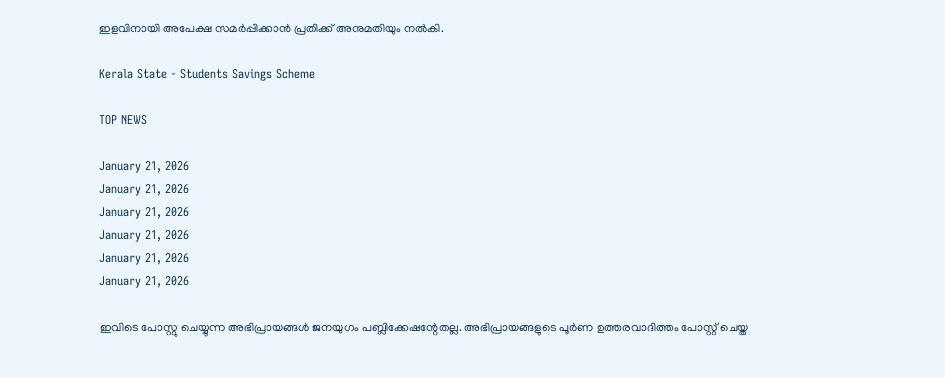ഇളവിനായി അപേക്ഷ സമർപ്പിക്കാൻ പ്രതിക്ക് അനുമതിയും നൽകി.

Kerala State - Students Savings Scheme

TOP NEWS

January 21, 2026
January 21, 2026
January 21, 2026
January 21, 2026
January 21, 2026
January 21, 2026

ഇവിടെ പോസ്റ്റു ചെയ്യുന്ന അഭിപ്രായങ്ങള്‍ ജനയുഗം പബ്ലിക്കേഷന്റേതല്ല. അഭിപ്രായങ്ങളുടെ പൂര്‍ണ ഉത്തരവാദിത്തം പോസ്റ്റ് ചെയ്ത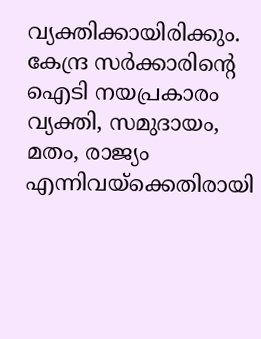വ്യക്തിക്കായിരിക്കും. കേന്ദ്ര സര്‍ക്കാരിന്റെ ഐടി നയപ്രകാരം വ്യക്തി, സമുദായം, മതം, രാജ്യം എന്നിവയ്‌ക്കെതിരായി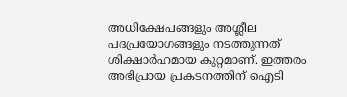അധിക്ഷേപങ്ങളും അശ്ലീല പദപ്രയോഗങ്ങളും നടത്തുന്നത് ശിക്ഷാര്‍ഹമായ കുറ്റമാണ്. ഇത്തരം അഭിപ്രായ പ്രകടനത്തിന് ഐടി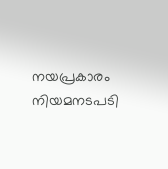നയപ്രകാരം നിയമനടപടി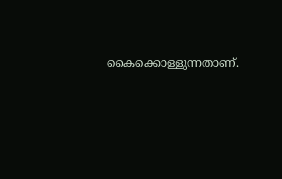കൈക്കൊള്ളുന്നതാണ്.